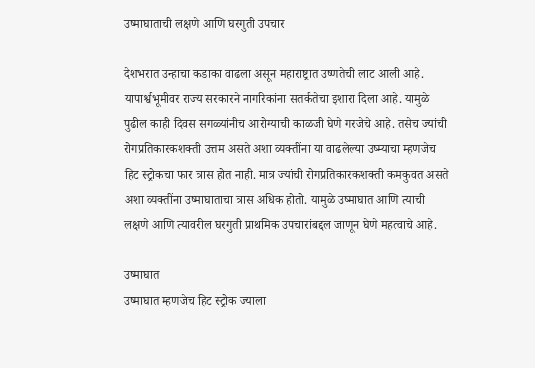उष्माघाताची लक्षणे आणि घरगुती उपचार

देशभरात उन्हाचा कडाका वाढला असून महाराष्ट्रात उष्णतेची लाट आली आहे. यापार्श्वभूमीवर राज्य सरकारने नागरिकांना सतर्कतेचा इशारा दिला आहे. यामुळे पुढील काही दिवस सगळ्यांनीच आरोग्याची काळजी घेणे गरजेचे आहे. तसेच ज्यांची रोगप्रतिकारकशक्ती उत्तम असते अशा व्यक्तींना या वाढलेल्या उष्म्याचा म्हणजेच हिट स्ट्रोकचा फार त्रास होत नाही. मात्र ज्यांची रोगप्रतिकारकशक्ती कमकुवत असते अशा व्यक्तींना उष्माघाताचा त्रास अधिक होतो. यामुळे उष्माघात आणि त्याची लक्षणे आणि त्यावरील घरगुती प्राथमिक उपचारांबद्दल जाणून घेणे महत्वाचे आहे.

उष्माघात
उष्माघात म्हणजेच हिट स्ट्रोक ज्याला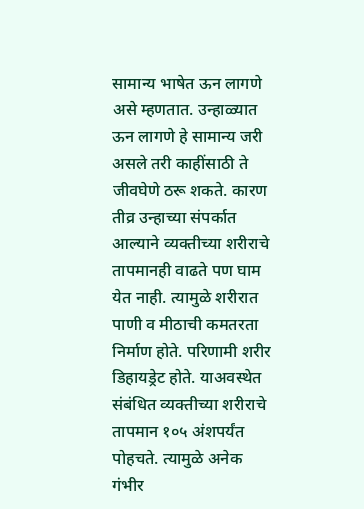सामान्य भाषेत ऊन लागणे असे म्हणतात. उन्हाळ्यात ऊन लागणे हे सामान्य जरी असले तरी काहींसाठी ते जीवघेणे ठरू शकते. कारण तीव्र उन्हाच्या संपर्कात आल्याने व्यक्तीच्या शरीराचे तापमानही वाढते पण घाम येत नाही. त्यामुळे शरीरात पाणी व मीठाची कमतरता निर्माण होते. परिणामी शरीर डिहायड्रेट होते. याअवस्थेत संबंधित व्यक्तीच्या शरीराचे तापमान १०५ अंशपर्यंत पोहचते. त्यामुळे अनेक गंभीर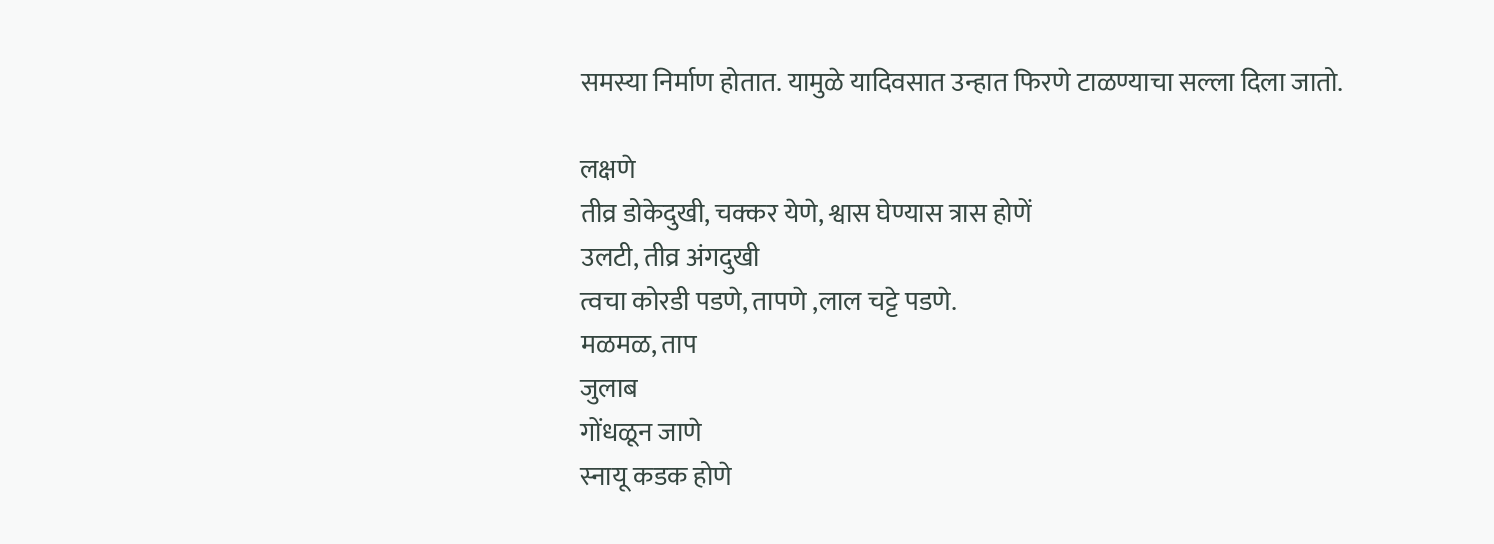समस्या निर्माण होतात. यामुळे यादिवसात उन्हात फिरणे टाळण्याचा सल्ला दिला जातो.

लक्षणे
तीव्र डोकेदुखी, चक्कर येणे, श्वास घेण्यास त्रास होणें
उलटी, तीव्र अंगदुखी
त्वचा कोरडी पडणे, तापणे ,लाल चट्टे पडणे.
मळमळ, ताप
जुलाब
गोंधळून जाणे
स्नायू कडक होणे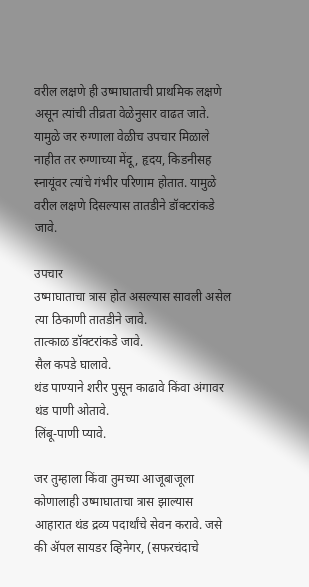वरील लक्षणे ही उष्माघाताची प्राथमिक लक्षणे असून त्यांची तीव्रता वेळेनुसार वाढत जाते. यामुळे जर रुग्णाला वेळीच उपचार मिळाले नाहीत तर रुग्णाच्या मेंदू, हृदय, किडनीसह स्नायूंवर त्यांचे गंभीर परिणाम होतात. यामुळे वरील लक्षणे दिसल्यास तातडीने डॉक्टरांकडे जावे.

उपचार
उष्माघाताचा त्रास होत असल्यास सावली असेल त्या ठिकाणी तातडीने जावे.
तात्काळ डॉक्टरांकडे जावे.
सैल कपडे घालावे.
थंड पाण्याने शरीर पुसून काढावे किंवा अंगावर थंड पाणी ओतावे.
लिंबू-पाणी प्यावे.

जर तुम्हाला किंवा तुमच्या आजूबाजूला कोणालाही उष्माघाताचा त्रास झाल्यास आहारात थंड द्रव्य पदार्थांचे सेवन करावे. जसे की ॲपल सायडर व्हिनेगर, (सफरचंदाचे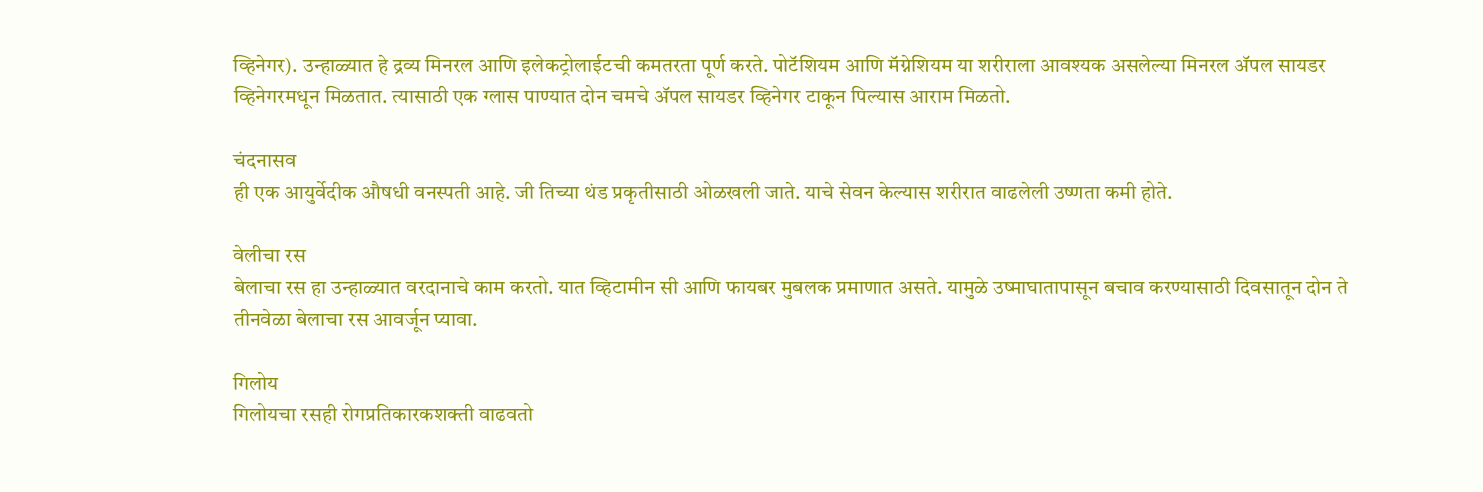व्हिनेगर). उन्हाळ्यात हे द्रव्य मिनरल आणि इलेकट्रोलाईटची कमतरता पूर्ण करते. पोटॅशियम आणि मॅग्नेशियम या शरीराला आवश्यक असलेल्या मिनरल ॲपल सायडर व्हिनेगरमधून मिळतात. त्यासाठी एक ग्लास पाण्यात दोन चमचे ॲपल सायडर व्हिनेगर टाकून पिल्यास आराम मिळतो.

चंदनासव
ही एक आयुर्वेदीक औषधी वनस्पती आहे. जी तिच्या थंड प्रकृतीसाठी ओळखली जाते. याचे सेवन केल्यास शरीरात वाढलेली उष्णता कमी होते.

वेलीचा रस
बेलाचा रस हा उन्हाळ्यात वरदानाचे काम करतो. यात व्हिटामीन सी आणि फायबर मुबलक प्रमाणात असते. यामुळे उष्माघातापासून बचाव करण्यासाठी दिवसातून दोन ते तीनवेळा बेलाचा रस आवर्जून प्यावा.

गिलोय
गिलोयचा रसही रोगप्रतिकारकशक्ती वाढवतो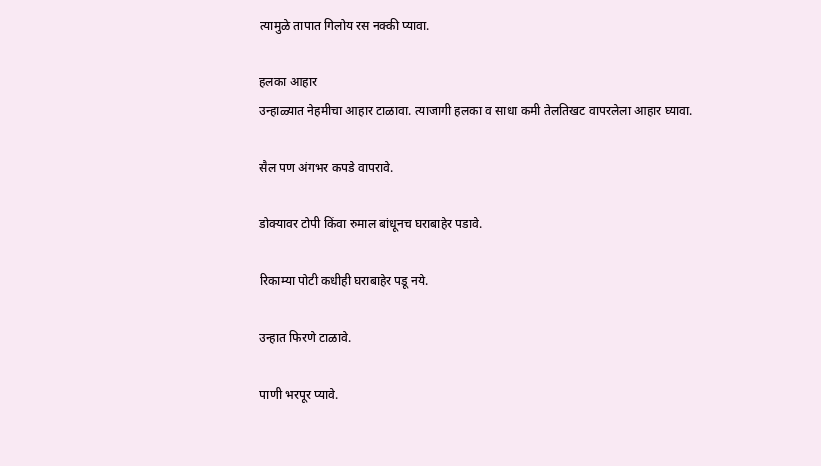त्यामुळे तापात गिलोय रस नक्की प्यावा.

हलका आहार
उन्हाळ्यात नेहमीचा आहार टाळावा. त्याजागी हलका व साधा कमी तेलतिखट वापरलेला आहार घ्यावा.

सैल पण अंगभर कपडे वापरावे.

डोक्यावर टोपी किंवा रुमाल बांधूनच घराबाहेर पडावे.

रिकाम्या पोटी कधीही घराबाहेर पडू नये.

उन्हात फिरणे टाळावे.

पाणी भरपूर प्यावे.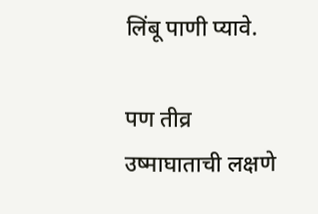लिंबू पाणी प्यावे.

पण तीव्र उष्माघाताची लक्षणे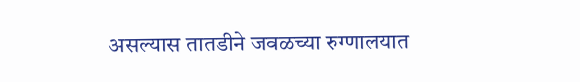असल्यास तातडीने जवळच्या रुग्णालयात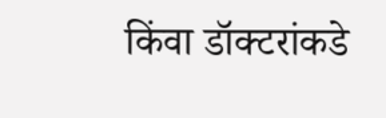किंवा डॉक्टरांकडे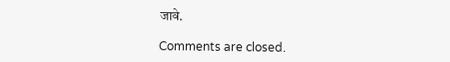जावे.

Comments are closed.